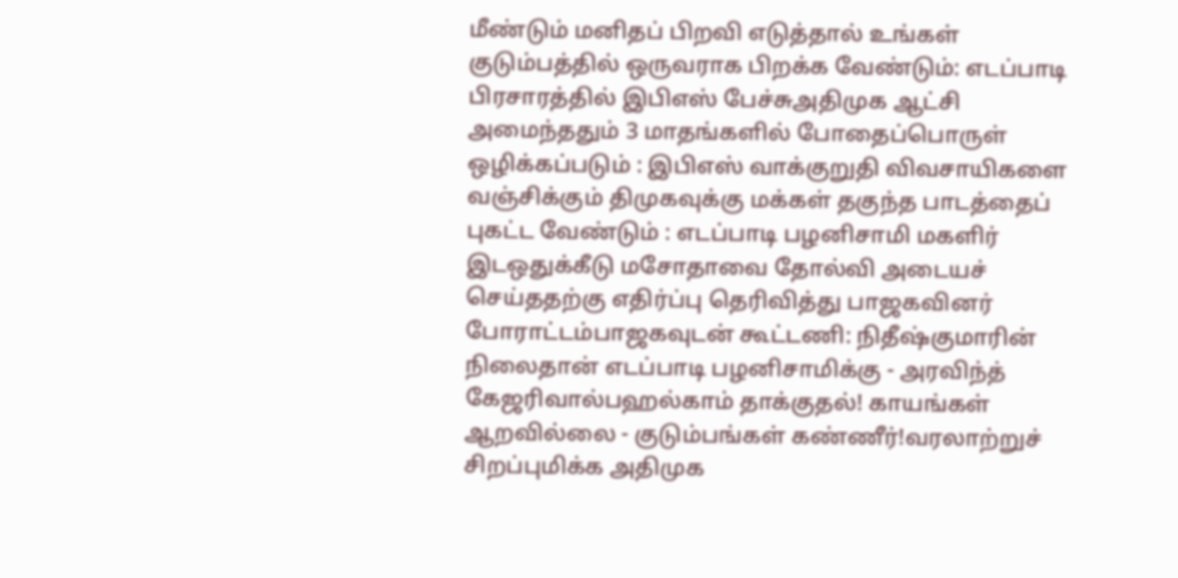மீண்டும் மனிதப் பிறவி எடுத்தால் உங்கள் குடும்பத்தில் ஒருவராக பிறக்க வேண்டும்: எடப்பாடி பிரசாரத்தில் இபிஎஸ் பேச்சுஅதிமுக ஆட்சி அமைந்ததும் 3 மாதங்களில் போதைப்பொருள் ஒழிக்கப்படும் : இபிஎஸ் வாக்குறுதி விவசாயிகளை வஞ்சிக்கும் திமுகவுக்கு மக்கள் தகுந்த பாடத்தைப் புகட்ட வேண்டும் : எடப்பாடி பழனிசாமி மகளிர் இடஒதுக்கீடு மசோதாவை தோல்வி அடையச் செய்ததற்கு எதிர்ப்பு தெரிவித்து பாஜகவினர் போராட்டம்பாஜகவுடன் கூட்டணி: நிதீஷ்குமாரின் நிலைதான் எடப்பாடி பழனிசாமிக்கு - அரவிந்த் கேஜரிவால்பஹல்காம் தாக்குதல்! காயங்கள் ஆறவில்லை - குடும்பங்கள் கண்ணீர்!வரலாற்றுச் சிறப்புமிக்க அதிமுக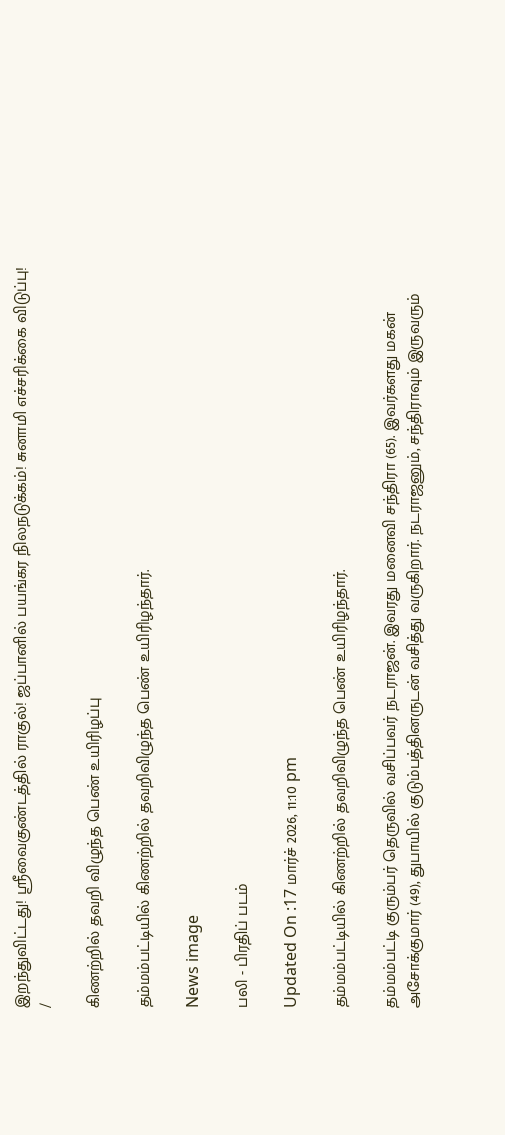இறந்துவிட்டது! ஸ்ரீவைகுண்டத்தில் ராகுல்! ஜப்பானில் பயங்கர நிலநடுக்கம்! சுனாமி எச்சரிக்கை விடுப்பு!
/

கிணற்றில் தவறி விழுந்த பெண் உயிரிழப்பு

தம்மம்பட்டியில் கிணற்றில் தவறிவிழுந்த பெண் உயிரிழந்தார்.

News image

பலி - பிரதிப் படம்

Updated On :17 மார்ச் 2026, 11:10 pm

தம்மம்பட்டியில் கிணற்றில் தவறிவிழுந்த பெண் உயிரிழந்தார்.

தம்மம்பட்டி குரும்பர் தெருவில் வசிப்பவர் நடராஜன். இவரது மனைவி சந்திரா (65). இவர்களது மகன் அசோக்குமார் (49), துபாயில் குடும்பத்தினருடன் வசித்து வருகிறார். நடராஜனும், சந்திராவும் இருவரும்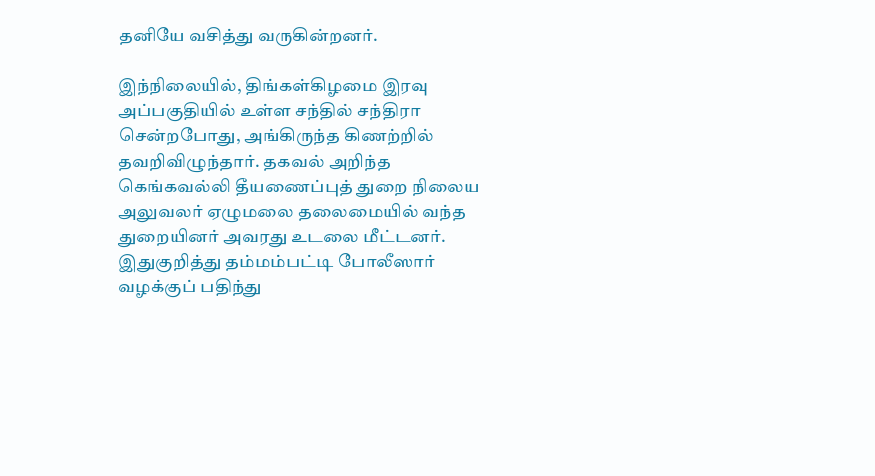தனியே வசித்து வருகின்றனர்.

இந்நிலையில், திங்கள்கிழமை இரவு அப்பகுதியில் உள்ள சந்தில் சந்திரா சென்றபோது, அங்கிருந்த கிணற்றில் தவறிவிழுந்தார். தகவல் அறிந்த கெங்கவல்லி தீயணைப்புத் துறை நிலைய அலுவலர் ஏழுமலை தலைமையில் வந்த துறையினர் அவரது உடலை மீட்டனர். இதுகுறித்து தம்மம்பட்டி போலீஸார் வழக்குப் பதிந்து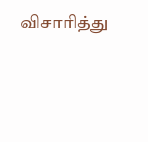விசாரித்து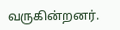வருகின்றனர்.